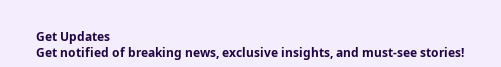Get Updates
Get notified of breaking news, exclusive insights, and must-see stories!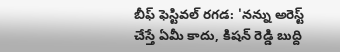బీఫ్ ఫెస్టివల్ రగడ: 'నన్ను అరెస్ట్ చేస్తే ఏమీ కాదు, కిషన్ రెడ్డి బుద్ది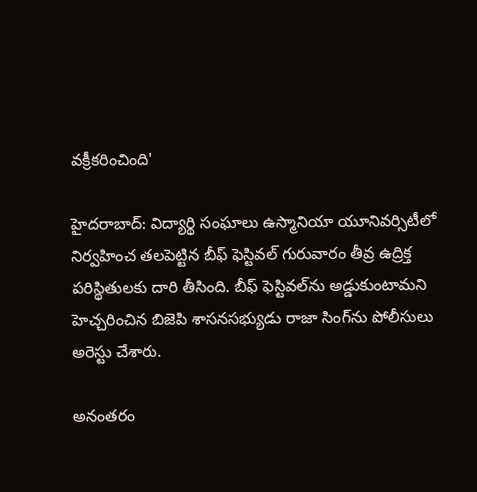వక్రీకరించింది'

హైదరాబాద్: విద్యార్థి సంఘాలు ఉస్మానియా యూనివర్సిటీలో నిర్వహించ తలపెట్టిన బీఫ్ ఫెస్టివల్ గురువారం తీవ్ర ఉద్రిక్త పరిస్థితులకు దారి తీసింది. బీఫ్ ఫెస్టివల్‌ను అడ్డుకుంటామని హెచ్చరించిన బిజెపి శాసనసభ్యుడు రాజా సింగ్‌ను పోలీసులు అరెస్టు చేశారు.

అనంతరం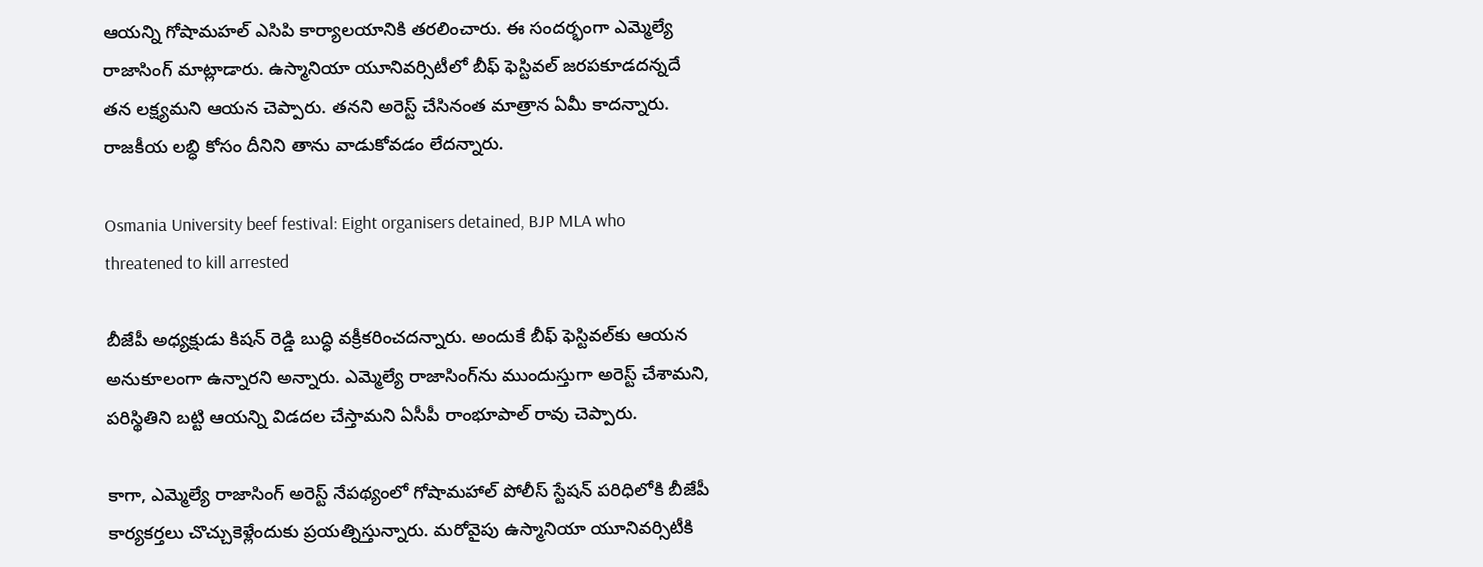ఆయన్ని గోషామహల్ ఎసిపి కార్యాలయానికి తరలించారు. ఈ సందర్భంగా ఎమ్మెల్యే రాజాసింగ్ మాట్లాడారు. ఉస్మానియా యూనివర్సిటీలో బీఫ్ ఫెస్టివల్ జరపకూడదన్నదే తన లక్ష్యమని ఆయన చెప్పారు. తనని అరెస్ట్ చేసినంత మాత్రాన ఏమీ కాదన్నారు. రాజకీయ లబ్ధి కోసం దీనిని తాను వాడుకోవడం లేదన్నారు.

Osmania University beef festival: Eight organisers detained, BJP MLA who threatened to kill arrested

బీజేపీ అధ్యక్షుడు కిషన్ రెడ్డి బుద్ధి వక్రీకరించదన్నారు. అందుకే బీఫ్ ఫెస్టివల్‌కు ఆయన అనుకూలంగా ఉన్నారని అన్నారు. ఎమ్మెల్యే రాజాసింగ్‌ను ముందుస్తుగా అరెస్ట్ చేశామని, పరిస్థితిని బట్టి ఆయన్ని విడదల చేస్తామని ఏసీపీ రాంభూపాల్ రావు చెప్పారు.

కాగా, ఎమ్మెల్యే రాజాసింగ్ అరెస్ట్ నేపథ్యంలో గోషామహాల్ పోలీస్ స్టేషన్ పరిధిలోకి బీజేపీ కార్యకర్తలు చొచ్చుకెళ్లేందుకు ప్రయత్నిస్తున్నారు. మరోవైపు ఉస్మానియా యూనివర్సిటీకి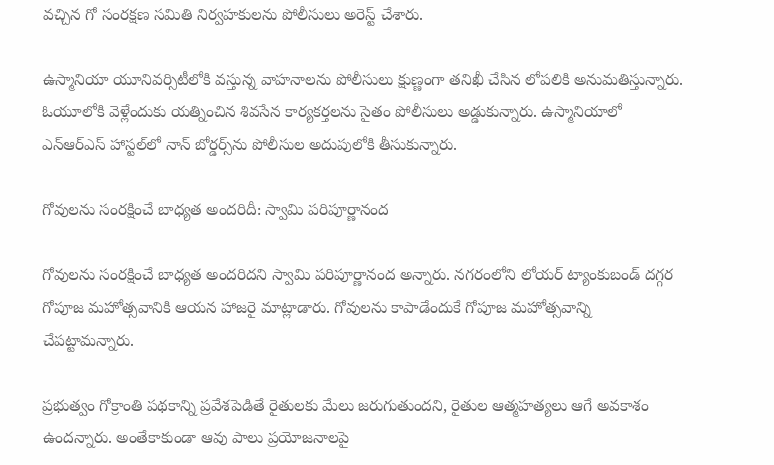వచ్చిన గో సంరక్షణ సమితి నిర్వహకులను పోలీసులు అరెస్ట్ చేశారు.

ఉస్మానియా యూనివర్సిటీలోకి వస్తున్న వాహనాలను పోలీసులు క్షుణ్ణంగా తనిఖీ చేసిన లోపలికి అనుమతిస్తున్నారు. ఓయూలోకి వెళ్లేందుకు యత్నించిన శివసేన కార్యకర్తలను సైతం పోలీసులు అడ్డుకున్నారు. ఉస్మానియాలో ఎన్ఆర్ఎస్ హాస్టల్‌లో నాన్ బోర్డర్స్‌ను పోలీసుల అదుపులోకి తీసుకున్నారు.

గోవులను సంరక్షించే బాధ్యత అందరిదీ: స్వామి పరిపూర్ణానంద

గోవులను సంరక్షించే బాధ్యత అందరిదని స్వామి పరిపూర్ణానంద అన్నారు. నగరంలోని లోయర్ ట్యాంకుబండ్ దగ్గర గోపూజ మహోత్సవానికి ఆయన హాజరై మాట్లాడారు. గోవులను కాపాడేందుకే గోపూజ మహోత్సవాన్ని చేపట్టామన్నారు.

ప్రభుత్వం గోక్రాంతి పథకాన్ని ప్రవేశపెడితే రైతులకు మేలు జరుగుతుందని, రైతుల ఆత్మహత్యలు ఆగే అవకాశం ఉందన్నారు. అంతేకాకుండా ఆవు పాలు ప్రయోజనాలపై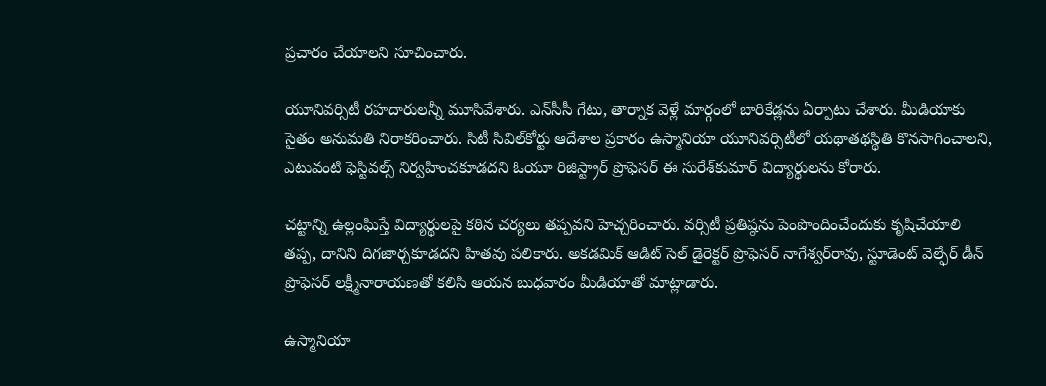ప్రచారం చేయాలని సూచించారు.

యూనివర్సిటీ రహదారులన్నీ మూసివేశారు. ఎన్‌సీసీ గేటు, తార్నాక వెళ్లే మార్గంలో బారికేడ్లను ఏర్పాటు చేశారు. మీడియాకు సైతం అనుమతి నిరాకరించారు. సిటీ సివిల్‌కోర్టు ఆదేశాల ప్రకారం ఉస్మానియా యూనివర్సిటీలో యథాతథస్థితి కొనసాగించాలని, ఎటువంటి ఫెస్టివల్స్ నిర్వహించకూడదని ఓయూ రిజిస్ట్రార్ ప్రొఫెసర్ ఈ సురేశ్‌కుమార్ విద్యార్థులను కోరారు.

చట్టాన్ని ఉల్లంఘిస్తే విద్యార్థులపై కఠిన చర్యలు తప్పవని హెచ్చరించారు. వర్సిటీ ప్రతిష్ఠను పెంపొందించేందుకు కృషిచేయాలి తప్ప, దానిని దిగజార్చకూడదని హితవు పలికారు. అకడమిక్ ఆడిట్ సెల్ డైరెక్టర్ ప్రొఫెసర్ నాగేశ్వర్‌రావు, స్టూడెంట్ వెల్ఫేర్ డీన్ ప్రొఫెసర్ లక్ష్మీనారాయణతో కలిసి ఆయన బుధవారం మీడియాతో మాట్లాడారు.

ఉస్మానియా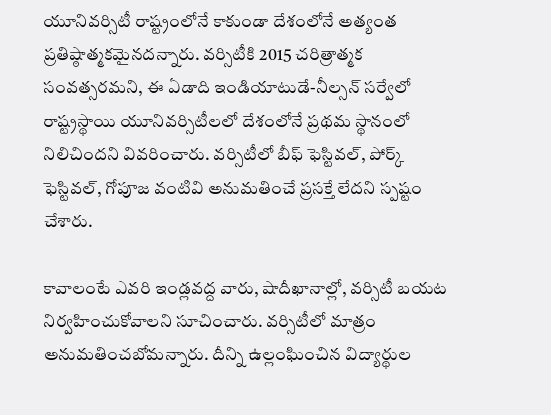యూనివర్సిటీ రాష్ట్రంలోనే కాకుండా దేశంలోనే అత్యంత ప్రతిష్ఠాత్మకమైనదన్నారు. వర్సిటీకి 2015 చరిత్రాత్మక సంవత్సరమని, ఈ ఏడాది ఇండియాటుడే-నీల్సన్ సర్వేలో రాష్ట్రస్థాయి యూనివర్సిటీలలో దేశంలోనే ప్రథమ స్థానంలో నిలిచిందని వివరించారు. వర్సిటీలో బీఫ్ ఫెస్టివల్, పోర్క్ ఫెస్టివల్, గోపూజ వంటివి అనుమతించే ప్రసక్తే లేదని స్పష్టం చేశారు.

కావాలంటే ఎవరి ఇండ్లవద్ద వారు, షాదీఖానాల్లో, వర్సిటీ బయట నిర్వహించుకోవాలని సూచించారు. వర్సిటీలో మాత్రం అనుమతించబోమన్నారు. దీన్ని ఉల్లంఘించిన విద్యార్థుల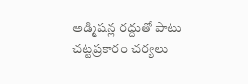అడ్మిషన్ల రద్దుతో పాటు చట్టప్రకారం చర్యలు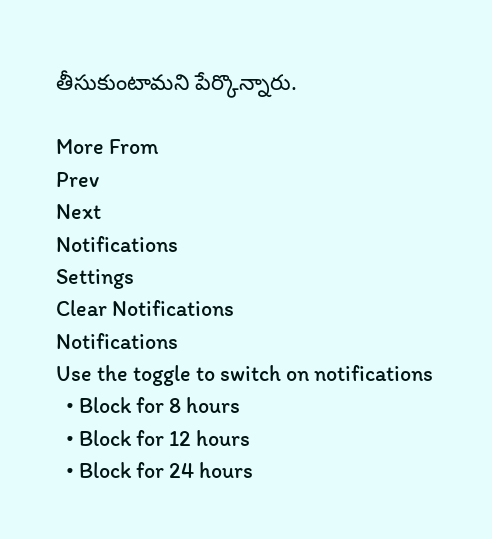తీసుకుంటామని పేర్కొన్నారు.

More From
Prev
Next
Notifications
Settings
Clear Notifications
Notifications
Use the toggle to switch on notifications
  • Block for 8 hours
  • Block for 12 hours
  • Block for 24 hours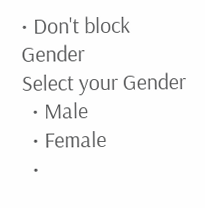• Don't block
Gender
Select your Gender
  • Male
  • Female
  •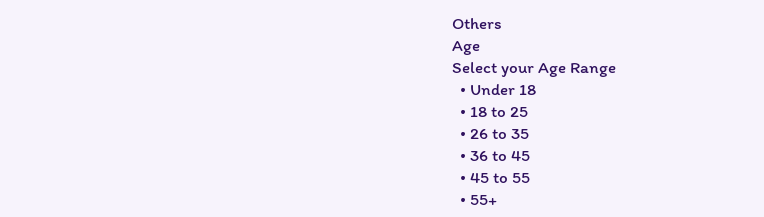Others
Age
Select your Age Range
  • Under 18
  • 18 to 25
  • 26 to 35
  • 36 to 45
  • 45 to 55
  • 55+